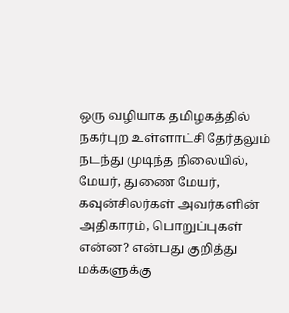ஒரு வழியாக தமிழகத்தில் நகர்புற உள்ளாட்சி தேர்தலும் நடந்து முடிந்த நிலையில், மேயர், துணை மேயர், கவுன்சிலர்கள் அவர்களின் அதிகாரம், பொறுப்புகள் என்ன? என்பது குறித்து மக்களுக்கு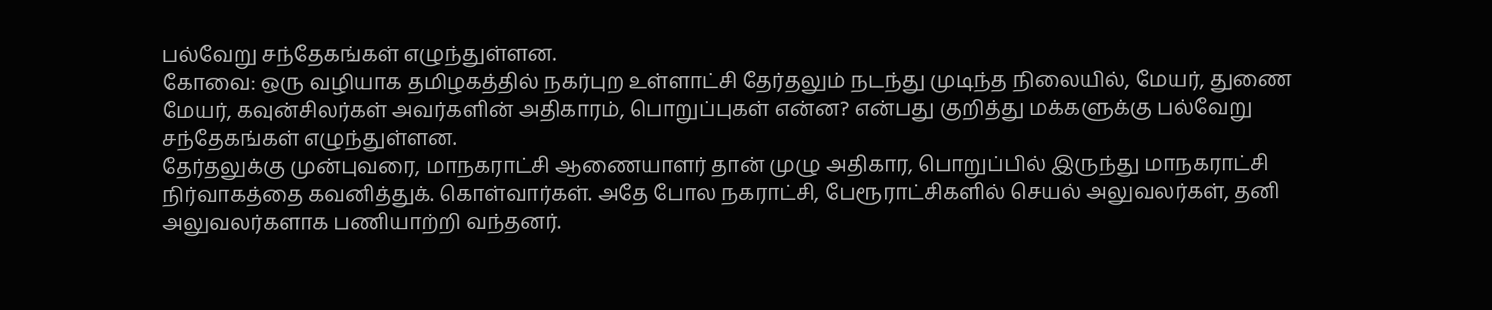பல்வேறு சந்தேகங்கள் எழுந்துள்ளன.
கோவை: ஒரு வழியாக தமிழகத்தில் நகர்புற உள்ளாட்சி தேர்தலும் நடந்து முடிந்த நிலையில், மேயர், துணை மேயர், கவுன்சிலர்கள் அவர்களின் அதிகாரம், பொறுப்புகள் என்ன? என்பது குறித்து மக்களுக்கு பல்வேறு சந்தேகங்கள் எழுந்துள்ளன.
தேர்தலுக்கு முன்புவரை, மாநகராட்சி ஆணையாளர் தான் முழு அதிகார, பொறுப்பில் இருந்து மாநகராட்சி நிர்வாகத்தை கவனித்துக். கொள்வார்கள். அதே போல நகராட்சி, பேரூராட்சிகளில் செயல் அலுவலர்கள், தனி அலுவலர்களாக பணியாற்றி வந்தனர்.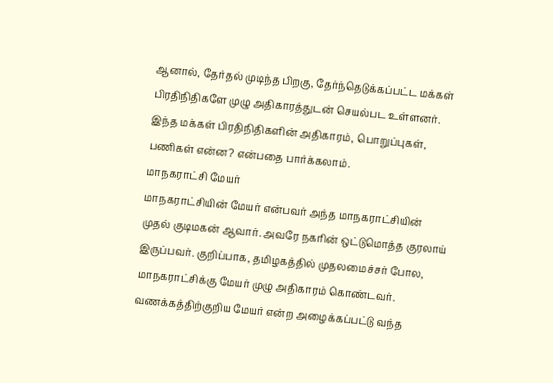ஆனால், தேர்தல் முடிந்த பிறகு, தேர்ந்தெடுக்கப்பட்ட மக்கள் பிரதிநிதிகளே முழு அதிகாரத்துடன் செயல்பட உள்ளனர்.
இந்த மக்கள் பிரதிநிதிகளின் அதிகாரம், பொறுப்புகள், பணிகள் என்ன? என்பதை பார்க்கலாம்.
மாநகராட்சி மேயர்
மாநகராட்சியின் மேயர் என்பவர் அந்த மாநகராட்சியின் முதல் குடிமகன் ஆவார். அவரே நகரின் ஒட்டுமொத்த குரலாய் இருப்பவர். குறிப்பாக, தமிழகத்தில் முதலமைச்சர் போல, மாநகராட்சிக்கு மேயர் முழு அதிகாரம் கொண்டவர். வணக்கத்திற்குறிய மேயர் என்ற அழைக்கப்பட்டு வந்த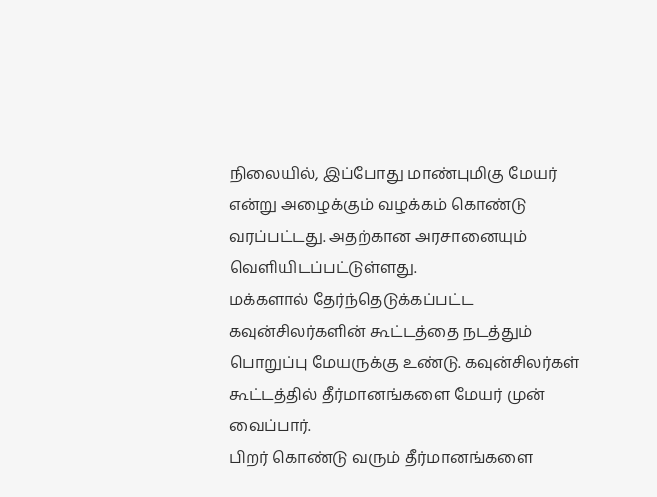நிலையில், இப்போது மாண்புமிகு மேயர் என்று அழைக்கும் வழக்கம் கொண்டு வரப்பட்டது. அதற்கான அரசானையும் வெளியிடப்பட்டுள்ளது.
மக்களால் தேர்ந்தெடுக்கப்பட்ட கவுன்சிலர்களின் கூட்டத்தை நடத்தும் பொறுப்பு மேயருக்கு உண்டு. கவுன்சிலர்கள் கூட்டத்தில் தீர்மானங்களை மேயர் முன் வைப்பார்.
பிறர் கொண்டு வரும் தீர்மானங்களை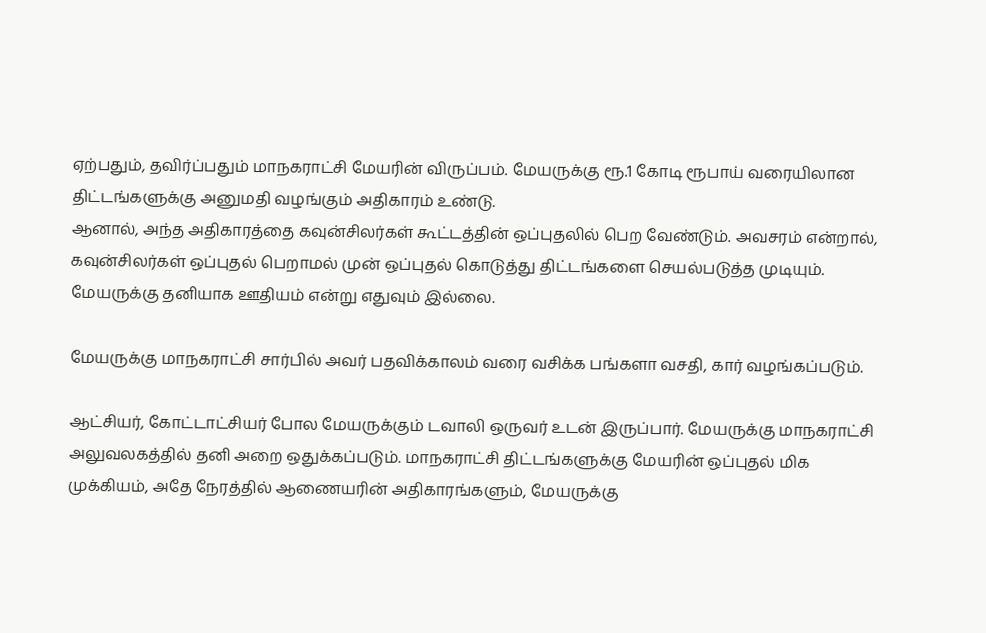ஏற்பதும், தவிர்ப்பதும் மாநகராட்சி மேயரின் விருப்பம். மேயருக்கு ரூ.1 கோடி ரூபாய் வரையிலான திட்டங்களுக்கு அனுமதி வழங்கும் அதிகாரம் உண்டு.
ஆனால், அந்த அதிகாரத்தை கவுன்சிலர்கள் கூட்டத்தின் ஒப்புதலில் பெற வேண்டும். அவசரம் என்றால், கவுன்சிலர்கள் ஒப்புதல் பெறாமல் முன் ஒப்புதல் கொடுத்து திட்டங்களை செயல்படுத்த முடியும். மேயருக்கு தனியாக ஊதியம் என்று எதுவும் இல்லை.

மேயருக்கு மாநகராட்சி சார்பில் அவர் பதவிக்காலம் வரை வசிக்க பங்களா வசதி, கார் வழங்கப்படும்.

ஆட்சியர், கோட்டாட்சியர் போல மேயருக்கும் டவாலி ஒருவர் உடன் இருப்பார். மேயருக்கு மாநகராட்சி அலுவலகத்தில் தனி அறை ஒதுக்கப்படும். மாநகராட்சி திட்டங்களுக்கு மேயரின் ஒப்புதல் மிக முக்கியம், அதே நேரத்தில் ஆணையரின் அதிகாரங்களும், மேயருக்கு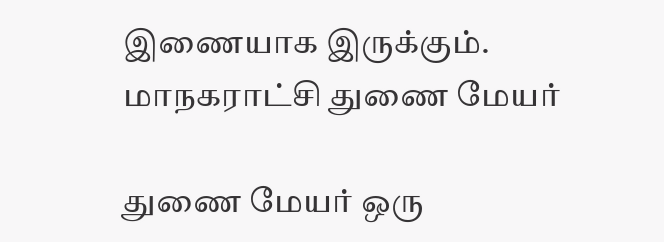இணையாக இருக்கும்.
மாநகராட்சி துணை மேயர்

துணை மேயர் ஒரு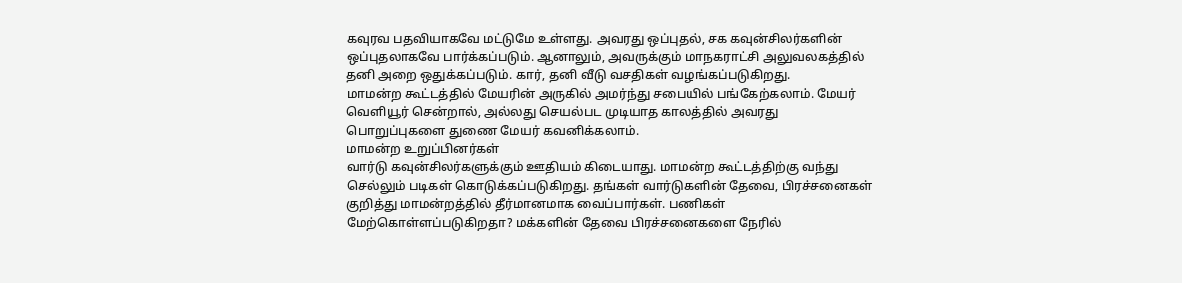கவுரவ பதவியாகவே மட்டுமே உள்ளது. அவரது ஒப்புதல், சக கவுன்சிலர்களின் ஒப்புதலாகவே பார்க்கப்படும். ஆனாலும், அவருக்கும் மாநகராட்சி அலுவலகத்தில் தனி அறை ஒதுக்கப்படும். கார், தனி வீடு வசதிகள் வழங்கப்படுகிறது.
மாமன்ற கூட்டத்தில் மேயரின் அருகில் அமர்ந்து சபையில் பங்கேற்கலாம். மேயர் வெளியூர் சென்றால், அல்லது செயல்பட முடியாத காலத்தில் அவரது பொறுப்புகளை துணை மேயர் கவனிக்கலாம்.
மாமன்ற உறுப்பினர்கள்
வார்டு கவுன்சிலர்களுக்கும் ஊதியம் கிடையாது. மாமன்ற கூட்டத்திற்கு வந்து செல்லும் படிகள் கொடுக்கப்படுகிறது. தங்கள் வார்டுகளின் தேவை, பிரச்சனைகள் குறித்து மாமன்றத்தில் தீர்மானமாக வைப்பார்கள். பணிகள் மேற்கொள்ளப்படுகிறதா? மக்களின் தேவை பிரச்சனைகளை நேரில்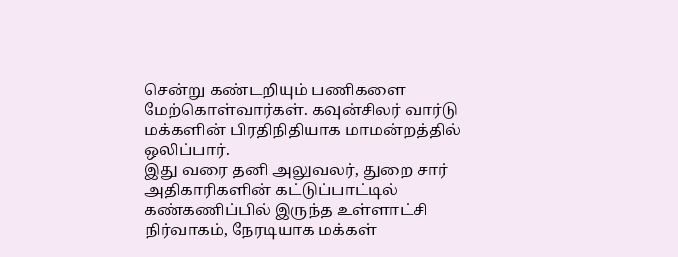சென்று கண்டறியும் பணிகளை மேற்கொள்வார்கள். கவுன்சிலர் வார்டு மக்களின் பிரதிநிதியாக மாமன்றத்தில் ஒலிப்பார்.
இது வரை தனி அலுவலர், துறை சார் அதிகாரிகளின் கட்டுப்பாட்டில் கண்கணிப்பில் இருந்த உள்ளாட்சி நிர்வாகம், நேரடியாக மக்கள்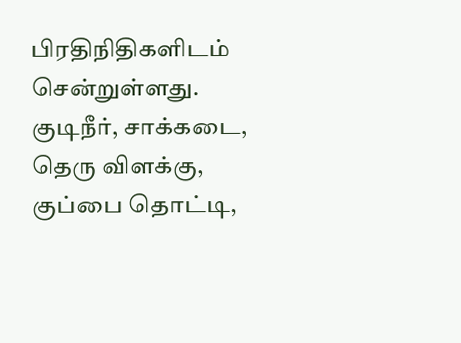பிரதிநிதிகளிடம் சென்றுள்ளது. குடிநீர், சாக்கடை, தெரு விளக்கு, குப்பை தொட்டி,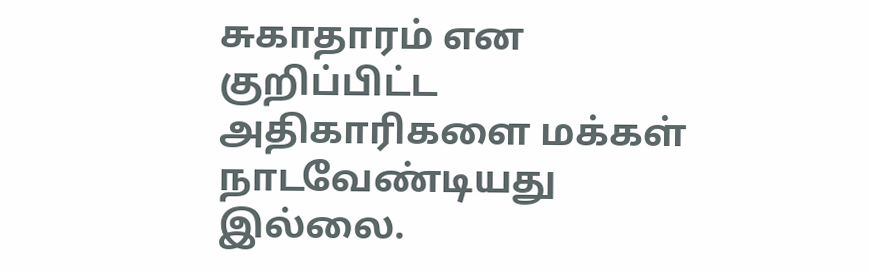சுகாதாரம் என குறிப்பிட்ட அதிகாரிகளை மக்கள் நாடவேண்டியது இல்லை.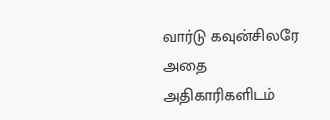வார்டு கவுன்சிலரே அதை அதிகாரிகளிடம்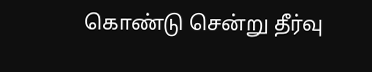கொண்டு சென்று தீர்வு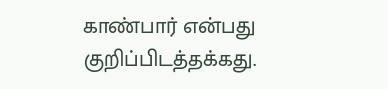காண்பார் என்பது குறிப்பிடத்தக்கது.